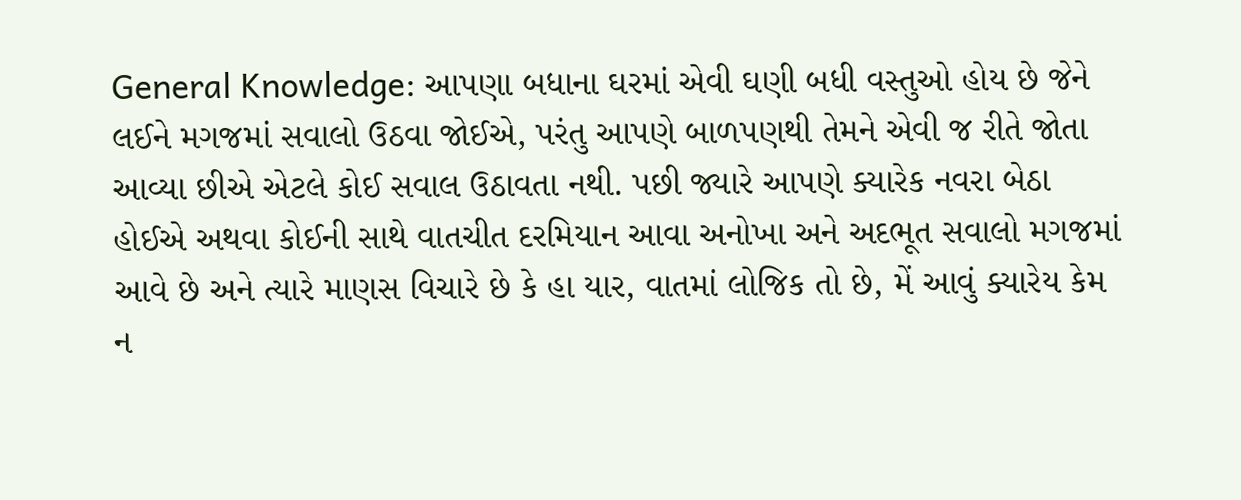General Knowledge: આપણા બધાના ઘરમાં એવી ઘણી બધી વસ્તુઓ હોય છે જેને લઈને મગજમાં સવાલો ઉઠવા જોઈએ, પરંતુ આપણે બાળપણથી તેમને એવી જ રીતે જોતા આવ્યા છીએ એટલે કોઈ સવાલ ઉઠાવતા નથી. પછી જ્યારે આપણે ક્યારેક નવરા બેઠા હોઈએ અથવા કોઈની સાથે વાતચીત દરમિયાન આવા અનોખા અને અદભૂત સવાલો મગજમાં આવે છે અને ત્યારે માણસ વિચારે છે કે હા યાર, વાતમાં લોજિક તો છે, મેં આવું ક્યારેય કેમ ન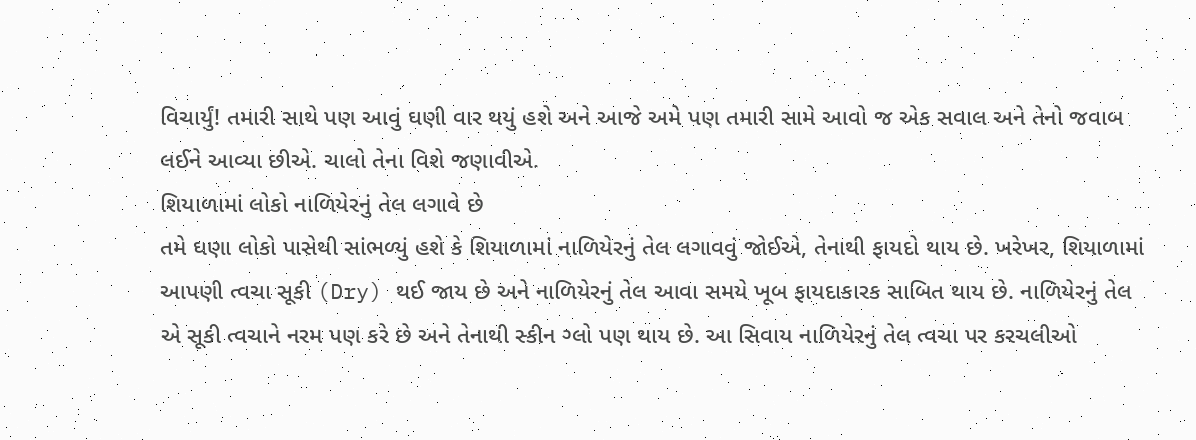વિચાર્યું! તમારી સાથે પણ આવું ઘણી વાર થયું હશે અને આજે અમે પણ તમારી સામે આવો જ એક સવાલ અને તેનો જવાબ લઈને આવ્યા છીએ. ચાલો તેના વિશે જણાવીએ.
શિયાળામાં લોકો નાળિયેરનું તેલ લગાવે છે
તમે ઘણા લોકો પાસેથી સાંભળ્યું હશે કે શિયાળામાં નાળિયેરનું તેલ લગાવવું જોઈએ, તેનાથી ફાયદો થાય છે. ખરેખર, શિયાળામાં આપણી ત્વચા સૂકી (Dry) થઈ જાય છે અને નાળિયેરનું તેલ આવા સમયે ખૂબ ફાયદાકારક સાબિત થાય છે. નાળિયેરનું તેલ એ સૂકી ત્વચાને નરમ પણ કરે છે અને તેનાથી સ્કીન ગ્લો પણ થાય છે. આ સિવાય નાળિયેરનું તેલ ત્વચા પર કરચલીઓ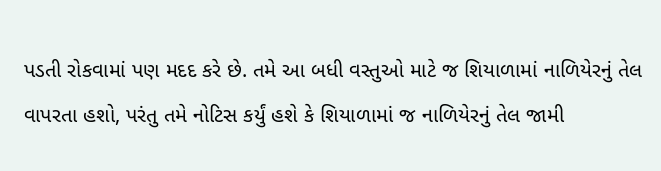પડતી રોકવામાં પણ મદદ કરે છે. તમે આ બધી વસ્તુઓ માટે જ શિયાળામાં નાળિયેરનું તેલ વાપરતા હશો, પરંતુ તમે નોટિસ કર્યું હશે કે શિયાળામાં જ નાળિયેરનું તેલ જામી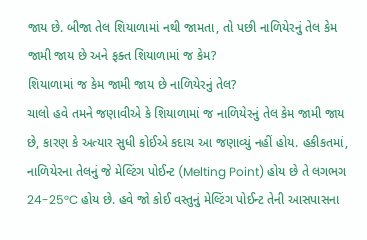જાય છે. બીજા તેલ શિયાળામાં નથી જામતા, તો પછી નાળિયેરનું તેલ કેમ જામી જાય છે અને ફક્ત શિયાળામાં જ કેમ?
શિયાળામાં જ કેમ જામી જાય છે નાળિયેરનું તેલ?
ચાલો હવે તમને જણાવીએ કે શિયાળામાં જ નાળિયેરનું તેલ કેમ જામી જાય છે, કારણ કે અત્યાર સુધી કોઈએ કદાચ આ જણાવ્યું નહીં હોય. હકીકતમાં, નાળિયેરના તેલનું જે મેલ્ટિંગ પોઈન્ટ (Melting Point) હોય છે તે લગભગ 24-25°C હોય છે. હવે જો કોઈ વસ્તુનું મેલ્ટિંગ પોઈન્ટ તેની આસપાસના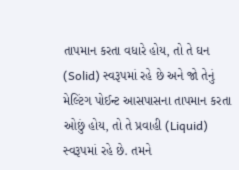તાપમાન કરતા વધારે હોય, તો તે ઘન (Solid) સ્વરૂપમાં રહે છે અને જો તેનું મેલ્ટિંગ પોઈન્ટ આસપાસના તાપમાન કરતા ઓછું હોય, તો તે પ્રવાહી (Liquid) સ્વરૂપમાં રહે છે. તમને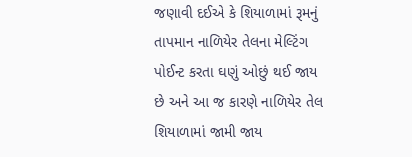જણાવી દઈએ કે શિયાળામાં રૂમનું તાપમાન નાળિયેર તેલના મેલ્ટિંગ પોઈન્ટ કરતા ઘણું ઓછું થઈ જાય છે અને આ જ કારણે નાળિયેર તેલ શિયાળામાં જામી જાય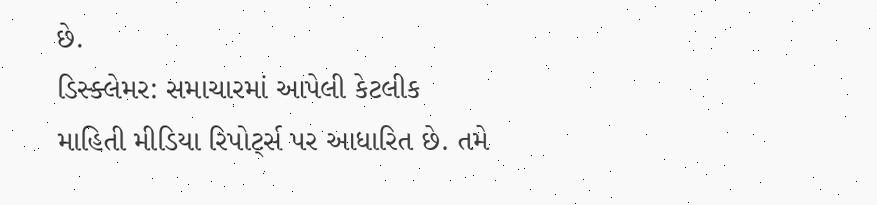છે.
ડિસ્ક્લેમર: સમાચારમાં આપેલી કેટલીક માહિતી મીડિયા રિપોર્ટ્સ પર આધારિત છે. તમે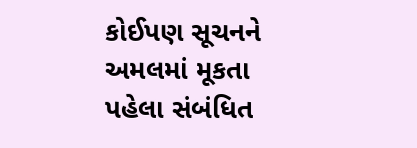કોઈપણ સૂચનને અમલમાં મૂકતા પહેલા સંબંધિત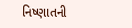નિષ્ણાતની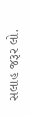સલાહ જરૂર લો.